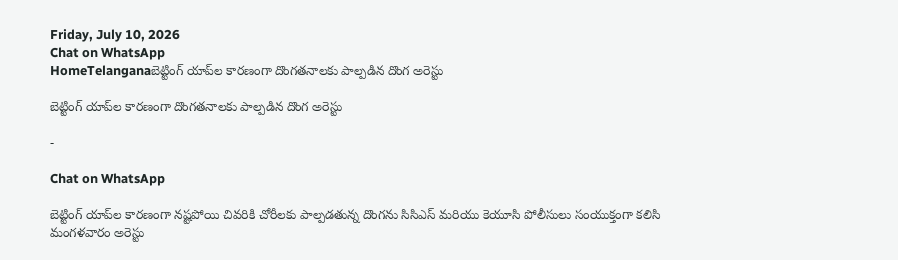Friday, July 10, 2026
Chat on WhatsApp
HomeTelanganaబెట్టింగ్‌ యాప్‌ల కారణంగా దొంగతనాలకు పాల్పడిన దొంగ అరెస్టు

బెట్టింగ్‌ యాప్‌ల కారణంగా దొంగతనాలకు పాల్పడిన దొంగ అరెస్టు

-

Chat on WhatsApp

బెట్టింగ్‌ యాప్‌ల కారణంగా నష్టపోయి చివరికి చోరీలకు పాల్పడతున్న దొంగను సిసిఎస్‌ మరియు కెయూసి పోలీసులు సంయుక్తంగా కలిసి మంగళవారం అరెస్టు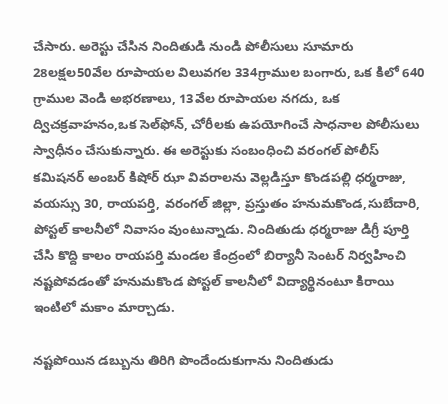చేసారు. అరెస్టు చేసిన నిందితుడి నుండి పోలీసులు సూమారు 28లక్షల50వేల రూపాయల విలువగల 334గ్రాముల బంగారు, ఒక కిలో 640 గ్రాముల వెండి అభరణాలు, 13వేల రూపాయల నగదు, ఒక ద్విచక్రవాహనం,ఒక సెల్‌ఫోన్‌, చోరీలకు ఉపయోగించే సాధనాల పోలీసులు స్వాధీనం చేసుకున్నారు. ఈ అరెస్టుకు సంబంధించి వరంగల్‌ పోలీస్‌ కమిషనర్‌ అంబర్‌ కిషోర్‌ ఝా వివరాలను వెల్లడిస్తూ కొండపల్లి ధర్మరాజు, వయస్సు 30, రాయపర్తి, వరంగల్‌ జిల్లా, ప్రస్తుతం హనుమకొండ,సుబేదారి, పోస్టల్‌ కాలనీలో నివాసం వుంటున్నాడు. నిందితుడు ధర్మరాజు డిగ్రీ పూర్తి చేసి కొద్ది కాలం రాయపర్తి మండల కేంద్రంలో బిర్యానీ సెంటర్‌ నిర్వహించి నష్టపోవడంతో హనుమకొండ పోస్టల్‌ కాలనీలో విద్యార్థినంటూ కిరాయి ఇంటిలో మకాం మార్చాడు.

నష్టపోయిన డబ్బును తిరిగి పొందేందుకుగాను నిందితుడు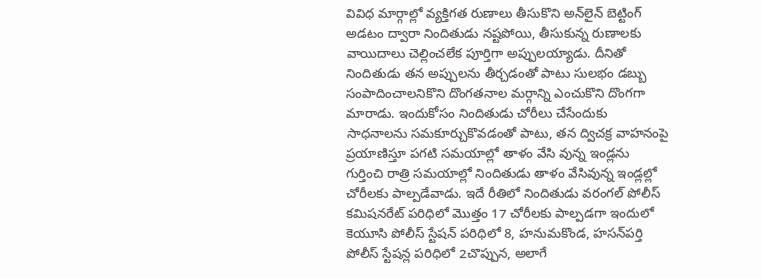వివిధ మార్గాల్లో వ్యక్తిగత రుణాలు తీసుకొని అన్‌లైన్‌ బెట్టింగ్‌ అడటం ద్వారా నిందితుడు నష్టపోయి, తీసుకున్న రుణాలకు వాయిదాలు చెల్లించలేక పూర్తిగా అప్పులయ్యాడు. దీనితో నిందితుడు తన అప్పులను తీర్చడంతో పాటు సులభం డబ్బు సంపాదించాలనికొని దొంగతనాల మర్గాన్ని ఎంచుకొని దొంగగా మారాడు. ఇందుకోసం నిందితుడు చోరీలు చేసేందుకు సాధనాలను సమకూర్చుకొవడంతో పాటు, తన ద్విచక్ర వాహనంపై ప్రయాణిస్తూ పగటి సమయాల్లో తాళం వేసి వున్న ఇండ్లను గుర్తించి రాత్రి సమయాల్లో నిందితుడు తాళం వేసివున్న ఇండ్లల్లో చోరీలకు పాల్పడేవాడు. ఇదే రీతిలో నిందితుడు వరంగల్‌ పోలీస్‌ కమిషనరేట్‌ పరిధిలో మొత్తం 17 చోరీలకు పాల్పడగా ఇందులో కెయూసి పోలీస్‌ స్టేషన్‌ పరిధిలో 8, హనుమకొండ, హసన్‌పర్తి పోలీస్‌ స్టేషన్ల పరిధిలో 2చొప్పున, అలాగే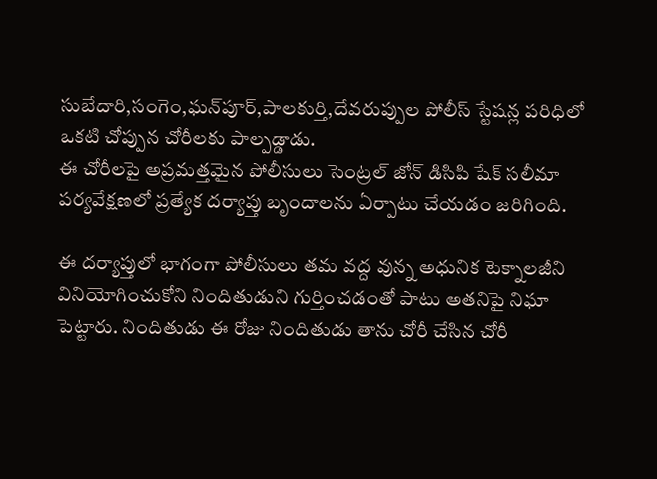సుబేదారి,సంగెం,ఘన్‌పూర్‌,పాలకుర్తి,దేవరుప్పుల పోలీస్‌ స్టేషన్ల పరిధిలో ఒకటి చోప్పున చోరీలకు పాల్పడ్డాడు.
ఈ చోరీలపై అప్రమత్తమైన పోలీసులు సెంట్రల్‌ జోన్‌ డిసిపి షేక్‌ సలీమా పర్యవేక్షణలో ప్రత్యేక దర్యాప్తు బృందాలను ఏర్పాటు చేయడం జరిగింది.

ఈ దర్యాప్తులో భాగంగా పోలీసులు తమ వద్ద వున్న అధునిక టెక్నాలజీని వినియోగించుకోని నిందితుడుని గుర్తించడంతో పాటు అతనిపై నిఘా పెట్టారు. నిందితుడు ఈ రోజు నిందితుడు తాను చోరీ చేసిన చోరీ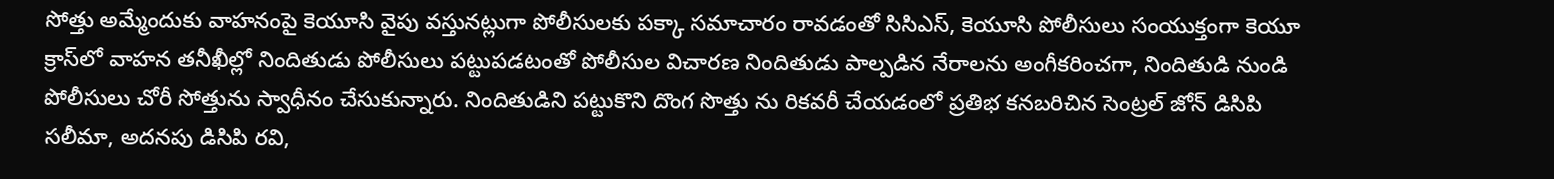సోత్తు అమ్మేందుకు వాహనంపై కెయూసి వైపు వస్తునట్లుగా పోలీసులకు పక్కా సమాచారం రావడంతో సిసిఎస్‌, కెయూసి పోలీసులు సంయుక్తంగా కెయూ క్రాస్‌లో వాహన తనీఖీల్లో నిందితుడు పోలీసులు పట్టుపడటంతో పోలీసుల విచారణ నిందితుడు పాల్పడిన నేరాలను అంగీకరించగా, నిందితుడి నుండి పోలీసులు చోరీ సోత్తును స్వాధీనం చేసుకున్నారు. నిందితుడిని పట్టుకొని దొంగ సొత్తు ను రికవరీ చేయడంలో ప్రతిభ కనబరిచిన సెంట్రల్‌ జోన్‌ డిసిపి సలీమా, అదనపు డిసిపి రవి,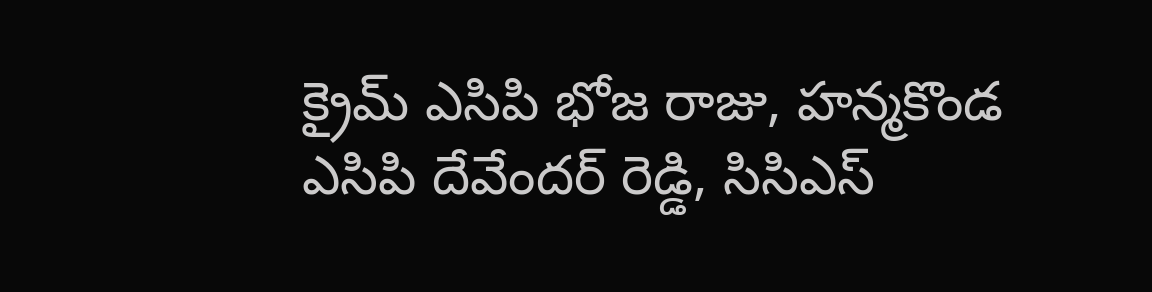క్రైమ్‌ ఎసిపి భోజ రాజు, హన్మకొండ ఎసిపి దేవేందర్‌ రెడ్డి, సిసిఎస్‌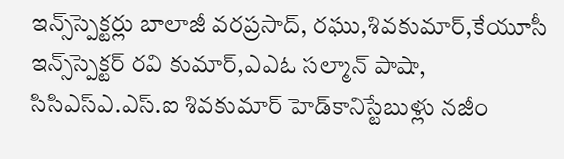ఇన్స్‌స్పెక్టర్లు బాలాజీ వరప్రసాద్‌, రఘు,శివకుమార్‌,కేయూసీ ఇన్స్‌స్పెక్టర్‌ రవి కుమార్‌,ఎఎఓ సల్మాన్‌ పాషా, సిసిఎస్‌ఎ.ఎస్‌.ఐ శివకుమార్‌ హెడ్‌కానిస్టేబుళ్లు నజీం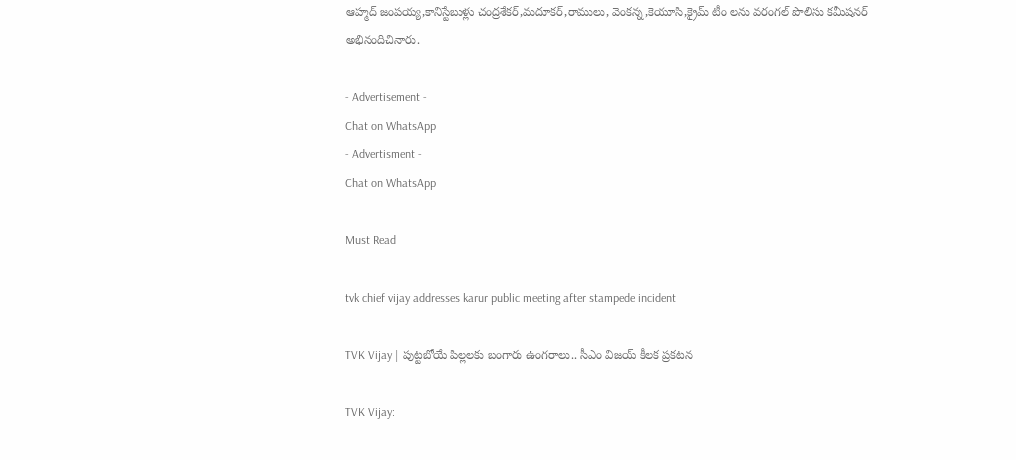ఆహ్మద్‌ జంపయ్య,కానిస్టేబుళ్లు చంద్రశేకర్‌,మదూకర్‌,రాములు, వెంకన్న,కెయూసి,క్రైమ్‌ టీం లను వరంగల్‌ పొలిసు కమీషనర్‌ అభినందిచినారు.

- Advertisement -
Chat on WhatsApp
- Advertisment -
Chat on WhatsApp

Must Read

tvk chief vijay addresses karur public meeting after stampede incident

TVK Vijay | పుట్టబోయే పిల్లలకు బంగారు ఉంగరాలు.. సీఎం విజయ్ కీలక ప్రకటన

TVK Vijay: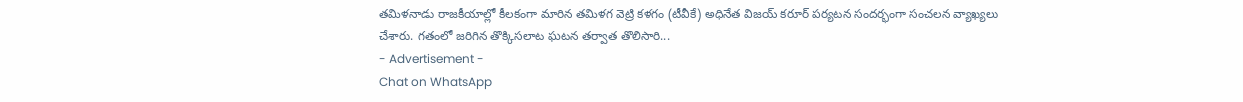తమిళనాడు రాజకీయాల్లో కీలకంగా మారిన తమిళగ వెట్రి కళగం (టీవీకే) అధినేత విజయ్ కరూర్ పర్యటన సందర్భంగా సంచలన వ్యాఖ్యలు చేశారు. గతంలో జరిగిన తొక్కిసలాట ఘటన తర్వాత తొలిసారి...
- Advertisement -
Chat on WhatsApp